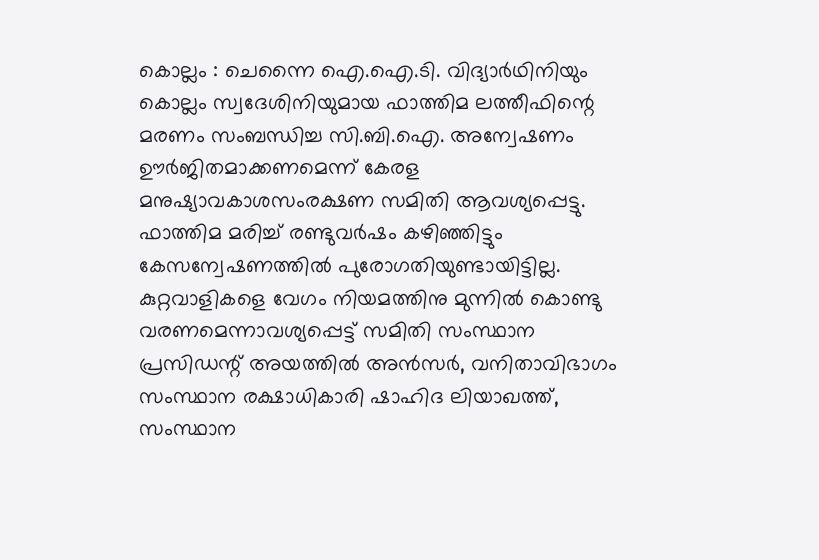കൊല്ലം : ചെന്നൈ ഐ.ഐ.ടി. വിദ്യാർഥിനിയും കൊല്ലം സ്വദേശിനിയുമായ ഫാത്തിമ ലത്തീഫിന്റെ മരണം സംബന്ധിച്ച സി.ബി.ഐ. അന്വേഷണം ഊർജിതമാക്കണമെന്ന് കേരള മനുഷ്യാവകാശസംരക്ഷണ സമിതി ആവശ്യപ്പെട്ടു.
ഫാത്തിമ മരിച്ച് രണ്ടുവർഷം കഴിഞ്ഞിട്ടും കേസന്വേഷണത്തിൽ പുരോഗതിയുണ്ടായിട്ടില്ല.
കുറ്റവാളികളെ വേഗം നിയമത്തിനു മുന്നിൽ കൊണ്ടു വരണമെന്നാവശ്യപ്പെട്ട് സമിതി സംസ്ഥാന പ്രസിഡന്റ് അയത്തിൽ അൻസർ, വനിതാവിഭാഗം സംസ്ഥാന രക്ഷാധികാരി ഷാഹിദ ലിയാഖത്ത്, സംസ്ഥാന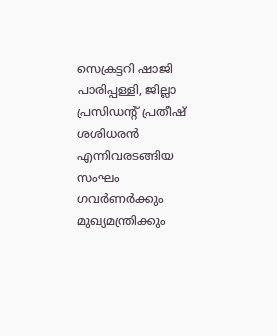സെക്രട്ടറി ഷാജി പാരിപ്പള്ളി, ജില്ലാ പ്രസിഡന്റ് പ്രതീഷ് ശശിധരൻ എന്നിവരടങ്ങിയ സംഘം ഗവർണർക്കും മുഖ്യമന്ത്രിക്കും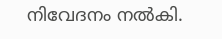നിവേദനം നൽകി.